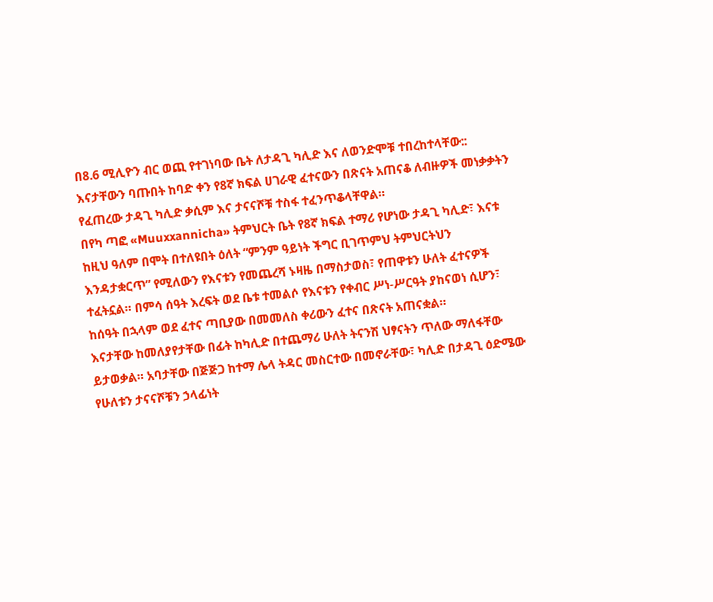በ8.6 ሚሊዮን ብር ወጪ የተገነባው ቤት ለታዳጊ ካሊድ እና ለወንድሞቹ ተበረከተላቸው::
እናታቸውን ባጡበት ከባድ ቀን የ8ኛ ክፍል ሀገራዊ ፈተናውን በጽናት አጠናቆ ለብዙዎች መነቃቃትን የፈጠረው ታዳጊ ካሊድ ቃሲም እና ታናናሾቹ ተስፋ ተፈንጥቆላቸዋል።
በየካ ጣፎ «Muuxxannicha» ትምህርት ቤት የ8ኛ ክፍል ተማሪ የሆነው ታዳጊ ካሊድ፣ እናቱ ከዚህ ዓለም በሞት በተለዩበት ዕለት “ምንም ዓይነት ችግር ቢገጥምህ ትምህርትህን እንዳታቋርጥ” የሚለውን የእናቱን የመጨረሻ ኑዛዜ በማስታወስ፣ የጠዋቱን ሁለት ፈተናዎች ተፈትኗል። በምሳ ሰዓት እረፍት ወደ ቤቱ ተመልሶ የእናቱን የቀብር ሥነ-ሥርዓት ያከናወነ ሲሆን፣ ከሰዓት በኋላም ወደ ፈተና ጣቢያው በመመለስ ቀሪውን ፈተና በጽናት አጠናቋል።
እናታቸው ከመለያየታቸው በፊት ከካሊድ በተጨማሪ ሁለት ትናንሽ ህፃናትን ጥለው ማለፋቸው ይታወቃል። አባታቸው በጅጅጋ ከተማ ሌላ ትዳር መስርተው በመኖራቸው፣ ካሊድ በታዳጊ ዕድሜው የሁለቱን ታናናሾቹን ኃላፊነት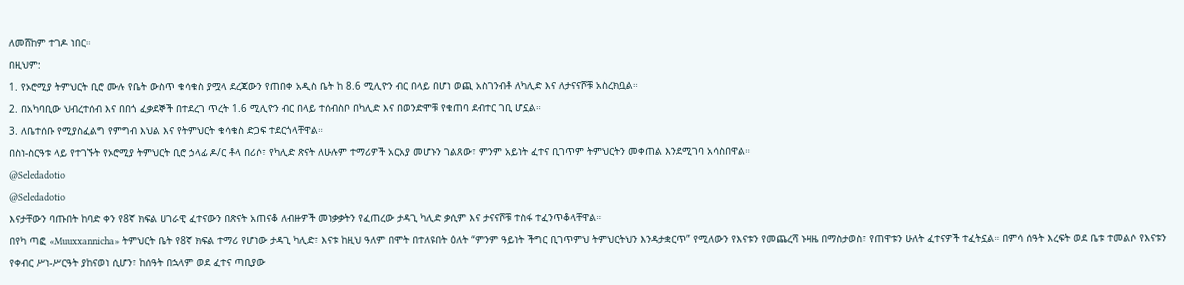ለመሸከም ተገዶ ነበር።
በዚህም:
1. የኦሮሚያ ትምህርት ቢሮ ሙሉ የቤት ውስጥ ቁሳቁስ ያሟላ ደረጃውን የጠበቀ አዲስ ቤት ከ 8.6 ሚሊዮን ብር በላይ በሆነ ወጪ አስገንብቶ ለካሊድ እና ለታናናሾቹ አስረክቧል።
2. በአካባቢው ህብረተሰብ እና በበጎ ፈቃደኞች በተደረገ ጥረት 1.6 ሚሊዮን ብር በላይ ተሰብስቦ በካሊድ እና በወንድሞቹ የቁጠባ ደብተር ገቢ ሆኗል።
3. ለቤተሰቡ የሚያስፈልግ የምግብ እህል እና የትምህርት ቁሳቁስ ድጋፍ ተደርጎላቸዋል።
በስነ-ስርዓቱ ላይ የተገኙት የኦሮሚያ ትምህርት ቢሮ ኃላፊ ዶ/ር ቶላ በሪሶ፣ የካሊድ ጽናት ለሁሉም ተማሪዎች አርአያ መሆኑን ገልጸው፣ ምንም አይነት ፈተና ቢገጥም ትምህርትን መቀጠል እንደሚገባ አሳስበዋል።
@Seledadotio
@Seledadotio
እናታቸውን ባጡበት ከባድ ቀን የ8ኛ ክፍል ሀገራዊ ፈተናውን በጽናት አጠናቆ ለብዙዎች መነቃቃትን የፈጠረው ታዳጊ ካሊድ ቃሲም እና ታናናሾቹ ተስፋ ተፈንጥቆላቸዋል።
በየካ ጣፎ «Muuxxannicha» ትምህርት ቤት የ8ኛ ክፍል ተማሪ የሆነው ታዳጊ ካሊድ፣ እናቱ ከዚህ ዓለም በሞት በተለዩበት ዕለት “ምንም ዓይነት ችግር ቢገጥምህ ትምህርትህን እንዳታቋርጥ” የሚለውን የእናቱን የመጨረሻ ኑዛዜ በማስታወስ፣ የጠዋቱን ሁለት ፈተናዎች ተፈትኗል። በምሳ ሰዓት እረፍት ወደ ቤቱ ተመልሶ የእናቱን የቀብር ሥነ-ሥርዓት ያከናወነ ሲሆን፣ ከሰዓት በኋላም ወደ ፈተና ጣቢያው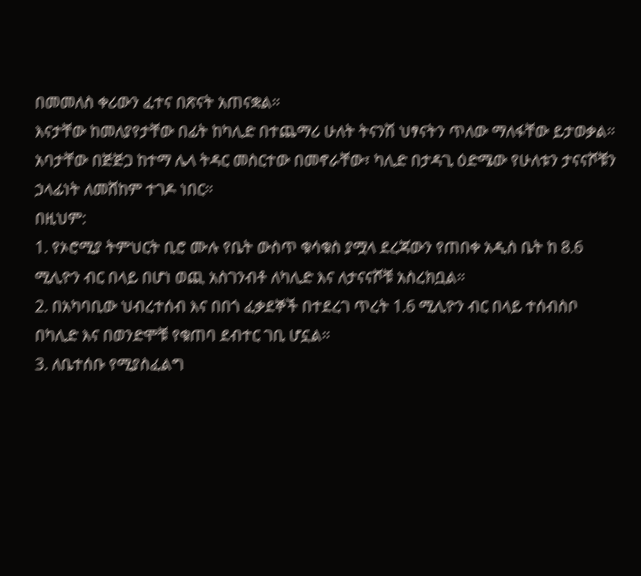በመመለስ ቀሪውን ፈተና በጽናት አጠናቋል።
እናታቸው ከመለያየታቸው በፊት ከካሊድ በተጨማሪ ሁለት ትናንሽ ህፃናትን ጥለው ማለፋቸው ይታወቃል። አባታቸው በጅጅጋ ከተማ ሌላ ትዳር መስርተው በመኖራቸው፣ ካሊድ በታዳጊ ዕድሜው የሁለቱን ታናናሾቹን ኃላፊነት ለመሸከም ተገዶ ነበር።
በዚህም:
1. የኦሮሚያ ትምህርት ቢሮ ሙሉ የቤት ውስጥ ቁሳቁስ ያሟላ ደረጃውን የጠበቀ አዲስ ቤት ከ 8.6 ሚሊዮን ብር በላይ በሆነ ወጪ አስገንብቶ ለካሊድ እና ለታናናሾቹ አስረክቧል።
2. በአካባቢው ህብረተሰብ እና በበጎ ፈቃደኞች በተደረገ ጥረት 1.6 ሚሊዮን ብር በላይ ተሰብስቦ በካሊድ እና በወንድሞቹ የቁጠባ ደብተር ገቢ ሆኗል።
3. ለቤተሰቡ የሚያስፈልግ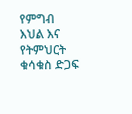የምግብ እህል እና የትምህርት ቁሳቁስ ድጋፍ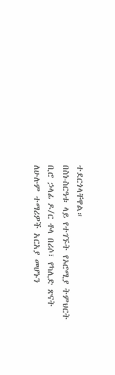ተደርጎላቸዋል።
በስነ-ስርዓቱ ላይ የተገኙት የኦሮሚያ ትምህርት ቢሮ ኃላፊ ዶ/ር ቶላ በሪሶ፣ የካሊድ ጽናት ለሁሉም ተማሪዎች አርአያ መሆኑን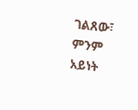ገልጸው፣ ምንም አይነት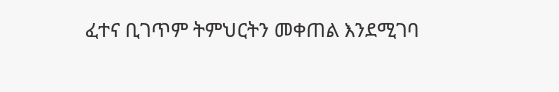ፈተና ቢገጥም ትምህርትን መቀጠል እንደሚገባ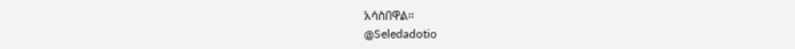አሳስበዋል።
@Seledadotio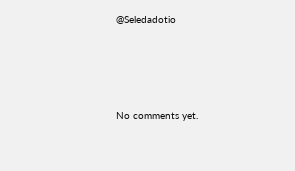@Seledadotio







No comments yet.